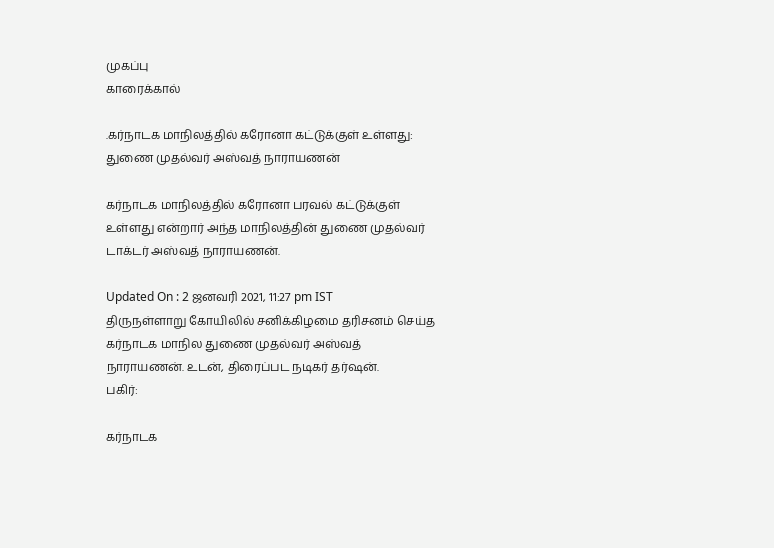முகப்பு
காரைக்கால்

.கர்நாடக மாநிலத்தில் கரோனா கட்டுக்குள் உள்ளது: துணை முதல்வர் அஸ்வத் நாராயணன்

கர்நாடக மாநிலத்தில் கரோனா பரவல் கட்டுக்குள் உள்ளது என்றார் அந்த மாநிலத்தின் துணை முதல்வர் டாக்டர் அஸ்வத் நாராயணன்.

Updated On : 2 ஜனவரி 2021, 11:27 pm IST
திருநள்ளாறு கோயிலில் சனிக்கிழமை தரிசனம் செய்த கர்நாடக மாநில துணை முதல்வர் அஸ்வத் நாராயணன். உடன், திரைப்பட நடிகர் தர்ஷன்.
பகிர்:

கர்நாடக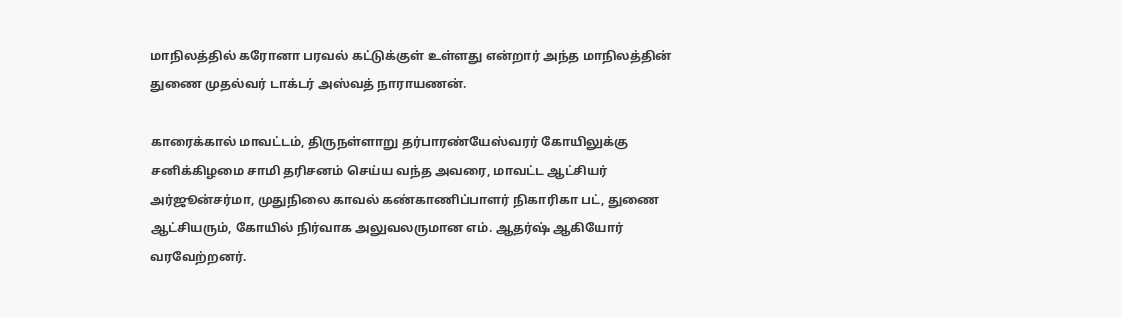மாநிலத்தில் கரோனா பரவல் கட்டுக்குள் உள்ளது என்றார் அந்த மாநிலத்தின் துணை முதல்வர் டாக்டர் அஸ்வத் நாராயணன்.

காரைக்கால் மாவட்டம், திருநள்ளாறு தர்பாரண்யேஸ்வரர் கோயிலுக்கு சனிக்கிழமை சாமி தரிசனம் செய்ய வந்த அவரை, மாவட்ட ஆட்சியர் அர்ஜூன்சர்மா, முதுநிலை காவல் கண்காணிப்பாளர் நிகாரிகா பட், துணை ஆட்சியரும், கோயில் நிர்வாக அலுவலருமான எம். ஆதர்ஷ் ஆகியோர் வரவேற்றனர்.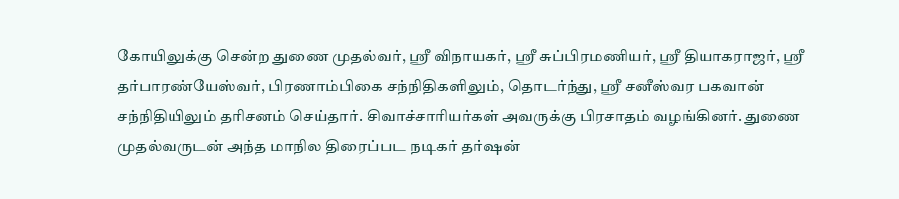கோயிலுக்கு சென்ற துணை முதல்வர், ஸ்ரீ விநாயகர், ஸ்ரீ சுப்பிரமணியர், ஸ்ரீ தியாகராஜர், ஸ்ரீ தர்பாரண்யேஸ்வர், பிரணாம்பிகை சந்நிதிகளிலும், தொடர்ந்து, ஸ்ரீ சனீஸ்வர பகவான் சந்நிதியிலும் தரிசனம் செய்தார். சிவாச்சாரியர்கள் அவருக்கு பிரசாதம் வழங்கினர். துணை முதல்வருடன் அந்த மாநில திரைப்பட நடிகர் தர்ஷன்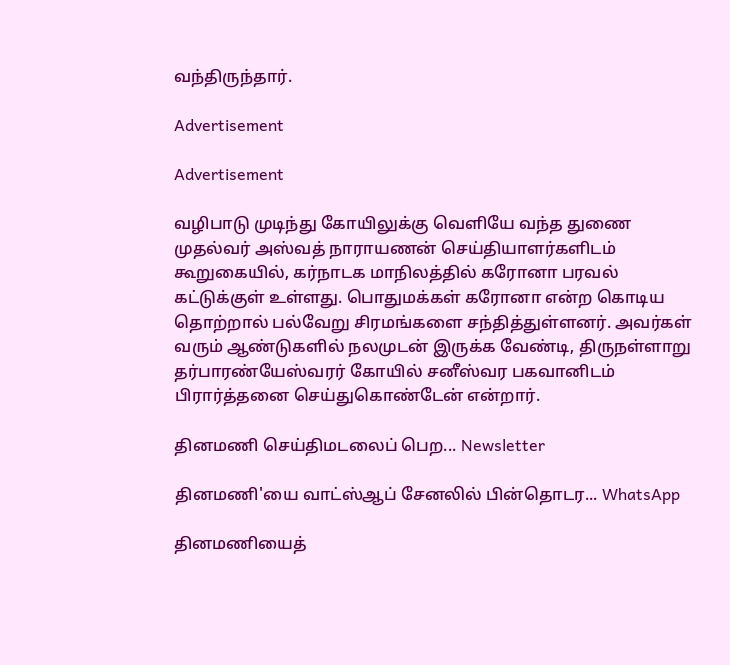வந்திருந்தார்.

Advertisement

Advertisement

வழிபாடு முடிந்து கோயிலுக்கு வெளியே வந்த துணை முதல்வர் அஸ்வத் நாராயணன் செய்தியாளர்களிடம் கூறுகையில், கர்நாடக மாநிலத்தில் கரோனா பரவல் கட்டுக்குள் உள்ளது. பொதுமக்கள் கரோனா என்ற கொடிய தொற்றால் பல்வேறு சிரமங்களை சந்தித்துள்ளனர். அவர்கள் வரும் ஆண்டுகளில் நலமுடன் இருக்க வேண்டி, திருநள்ளாறு தர்பாரண்யேஸ்வரர் கோயில் சனீஸ்வர பகவானிடம் பிரார்த்தனை செய்துகொண்டேன் என்றார்.

தினமணி செய்திமடலைப் பெற... Newsletter

தினமணி'யை வாட்ஸ்ஆப் சேனலில் பின்தொடர... WhatsApp

தினமணியைத்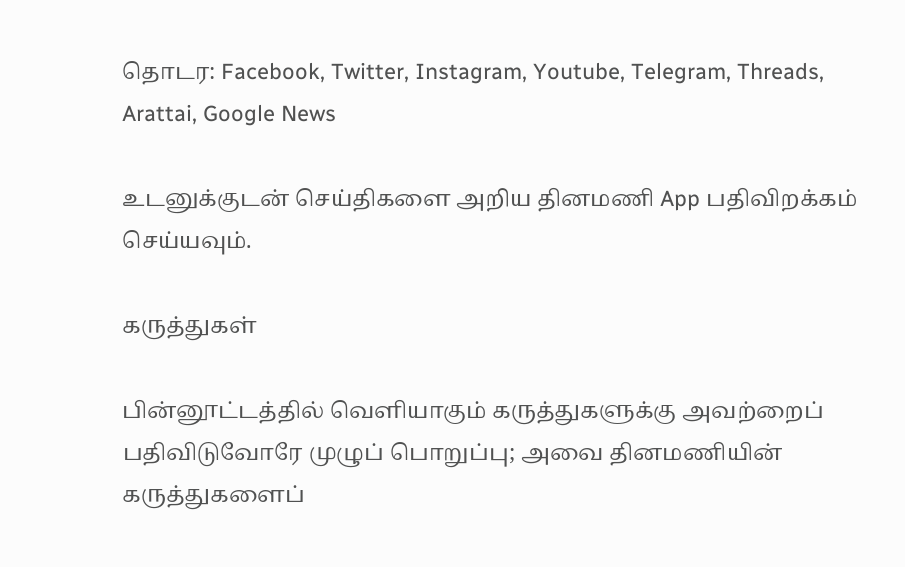தொடர: Facebook, Twitter, Instagram, Youtube, Telegram, Threads, Arattai, Google News

உடனுக்குடன் செய்திகளை அறிய தினமணி App பதிவிறக்கம் செய்யவும்.

கருத்துகள்

பின்னூட்டத்தில் வெளியாகும் கருத்துகளுக்கு அவற்றைப் பதிவிடுவோரே முழுப் பொறுப்பு; அவை தினமணியின் கருத்துகளைப்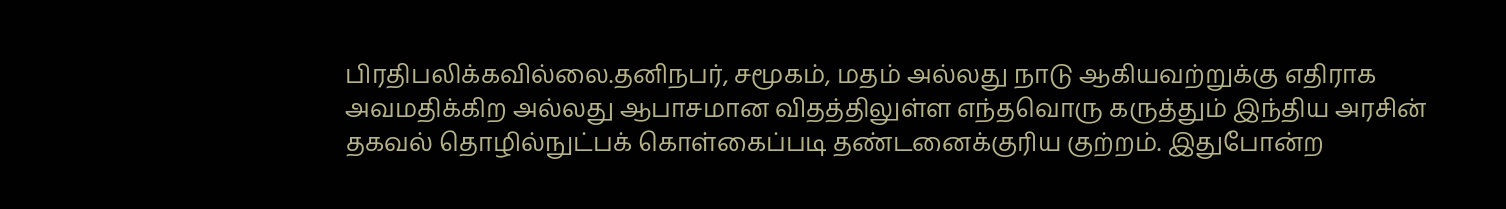பிரதிபலிக்கவில்லை.தனிநபர், சமூகம், மதம் அல்லது நாடு ஆகியவற்றுக்கு எதிராக அவமதிக்கிற அல்லது ஆபாசமான விதத்திலுள்ள எந்தவொரு கருத்தும் இந்திய அரசின் தகவல் தொழில்நுட்பக் கொள்கைப்படி தண்டனைக்குரிய குற்றம். இதுபோன்ற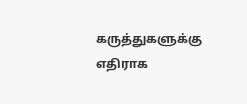கருத்துகளுக்கு எதிராக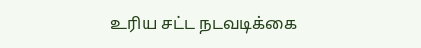உரிய சட்ட நடவடிக்கை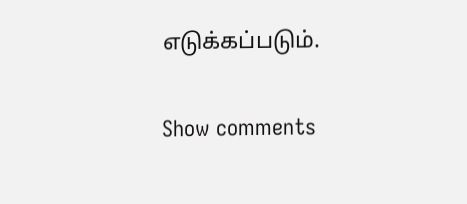எடுக்கப்படும்.

Show comments